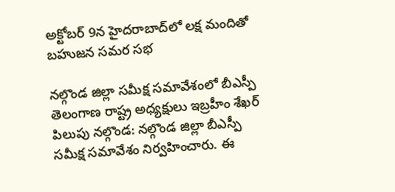అక్టోబర్ 9న హైదరాబాద్‌లో లక్ష మందితో బహుజన సమర సభ

నల్గొండ జిల్లా సమీక్ష సమావేశంలో బీఎస్పీ తెలంగాణ రాష్ట్ర అధ్యక్షులు ఇబ్రహీం శేఖర్ పిలుపు నల్గొండ: నల్గొండ జిల్లా బీఎస్పీ సమీక్ష సమావేశం నిర్వహించారు. ఈ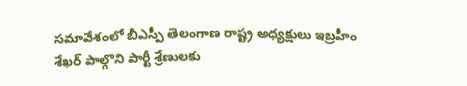సమావేశంలో బీఎస్పీ తెలంగాణ రాష్ట్ర అధ్యక్షులు ఇబ్రహీం శేఖర్ పాల్గొని పార్టీ శ్రేణులకు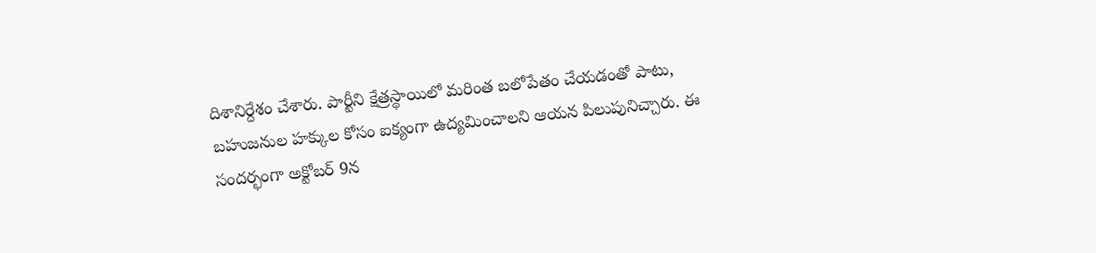దిశానిర్దేశం చేశారు. పార్టీని క్షేత్రస్థాయిలో మరింత బలోపేతం చేయడంతో పాటు, బహుజనుల హక్కుల కోసం ఐక్యంగా ఉద్యమించాలని ఆయన పిలుపునిచ్చారు. ఈ సందర్భంగా అక్టోబర్ 9న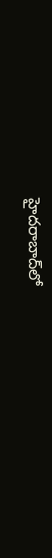హైదరాబాద్‌లో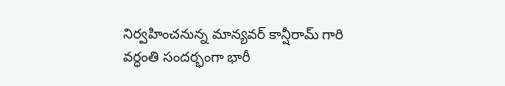నిర్వహించనున్న మాన్యవర్ కాన్షీరామ్ గారి వర్ధంతి సందర్భంగా భారీ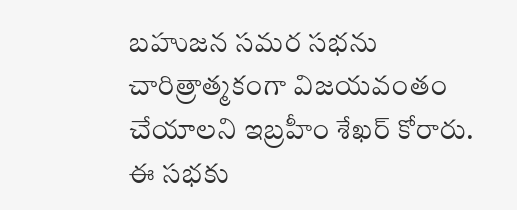బహుజన సమర సభను చారిత్రాత్మకంగా విజయవంతం చేయాలని ఇబ్రహీం శేఖర్ కోరారు. ఈ సభకు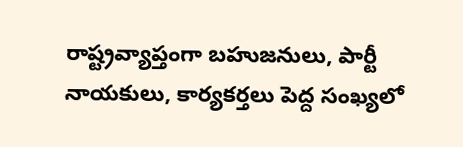రాష్ట్రవ్యాప్తంగా బహుజనులు, పార్టీ నాయకులు, కార్యకర్తలు పెద్ద సంఖ్యలో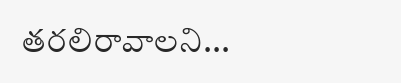తరలిరావాలని...